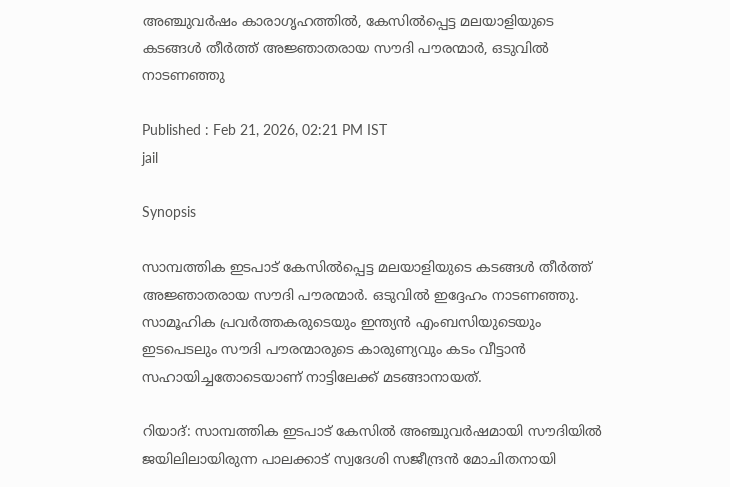അഞ്ചുവർഷം കാരാഗൃഹത്തിൽ, കേസിൽപ്പെട്ട മലയാളിയുടെ കടങ്ങൾ തീർത്ത് അജ്ഞാതരായ സൗദി പൗരന്മാർ, ഒടുവിൽ നാടണഞ്ഞു

Published : Feb 21, 2026, 02:21 PM IST
jail

Synopsis

സാമ്പത്തിക ഇടപാട് കേസിൽപ്പെട്ട മലയാളിയുടെ കടങ്ങൾ തീർത്ത് അജ്ഞാതരായ സൗദി പൗരന്മാർ. ഒടുവിൽ ഇദ്ദേഹം നാടണഞ്ഞു. സാമൂഹിക പ്രവർത്തകരുടെയും ഇന്ത്യൻ എംബസിയുടെയും ഇടപെടലും സൗദി പൗരന്മാരുടെ കാരുണ്യവും കടം വീട്ടാൻ സഹായിച്ചതോടെയാണ് നാട്ടിലേക്ക് മടങ്ങാനായത്.

റിയാദ്: സാമ്പത്തിക ഇടപാട് കേസിൽ അഞ്ചുവർഷമായി സൗദിയിൽ ജയിലിലായിരുന്ന പാലക്കാട് സ്വദേശി സജീന്ദ്രൻ മോചിതനായി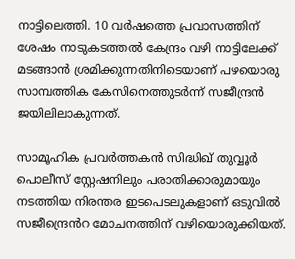നാട്ടിലെത്തി. 10 വർഷത്തെ പ്രവാസത്തിന് ശേഷം നാടുകടത്തൽ കേന്ദ്രം വഴി നാട്ടിലേക്ക് മടങ്ങാൻ ശ്രമിക്കുന്നതിനിടെയാണ് പഴയൊരു സാമ്പത്തിക കേസിനെത്തുടർന്ന് സജീന്ദ്രൻ ജയിലിലാകുന്നത്.

സാമൂഹിക പ്രവർത്തകൻ സിദ്ധിഖ് തുവ്വൂർ പൊലീസ് സ്റ്റേഷനിലും പരാതിക്കാരുമായും നടത്തിയ നിരന്തര ഇടപെടലുകളാണ് ഒടുവിൽ സജീന്ദ്രെൻറ മോചനത്തിന് വഴിയൊരുക്കിയത്.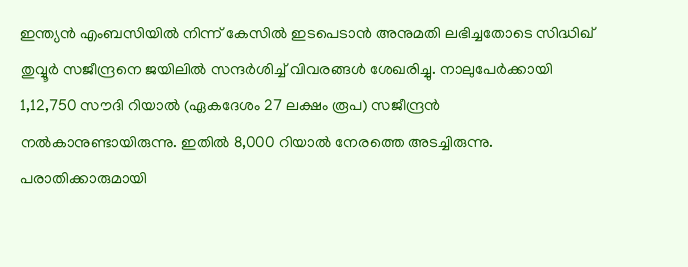ഇന്ത്യൻ എംബസിയിൽ നിന്ന് കേസിൽ ഇടപെടാൻ അനുമതി ലഭിച്ചതോടെ സിദ്ധിഖ് തുവ്വൂർ സജീന്ദ്രനെ ജയിലിൽ സന്ദർശിച്ച് വിവരങ്ങൾ ശേഖരിച്ചു. നാലുപേർക്കായി 1,12,750 സൗദി റിയാൽ (ഏകദേശം 27 ലക്ഷം രൂപ) സജീന്ദ്രൻ നൽകാനുണ്ടായിരുന്നു. ഇതിൽ 8,000 റിയാൽ നേരത്തെ അടച്ചിരുന്നു. പരാതിക്കാരുമായി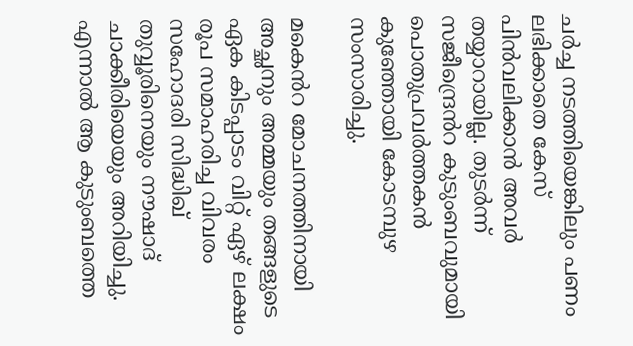ചർച്ച നടത്തിയെങ്കിലും പണം ലഭിക്കാതെ കേസ് പിൻവലിക്കാൻ അവർ തയ്യാറായില്ല. തുടർന്ന് സജീന്ദ്രെൻറ കുടുംബവുമായി പൊതുപ്രവർത്തകൻ കുഞ്ഞോയി കോടമ്പുഴ സംസാരിച്ചു.

മകെൻറ മോചനത്തിനായി അച്ഛനും അമ്മയും തങ്ങളുടെ ഏക കിടപ്പാടം വിറ്റ് ഏഴ് ലക്ഷം രൂപ സമാഹരിച്ച വിവരം സഹോദരി സിദ്ധിഖ് തുവ്വൂരിനെയും നൗഷാദ് ചാക്കീരിയെയും അറിയിച്ചു. എന്നാൽ ആ കുടുംബത്തെ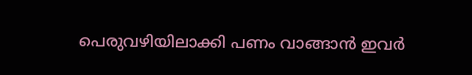പെരുവഴിയിലാക്കി പണം വാങ്ങാൻ ഇവർ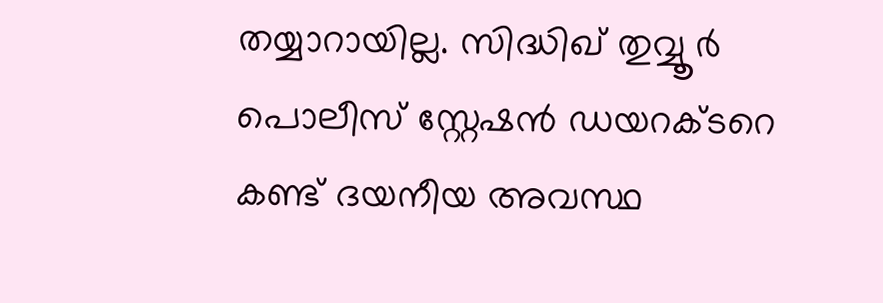തയ്യാറായില്ല. സിദ്ധിഖ് തുവ്വൂർ പൊലീസ് സ്റ്റേഷൻ ഡയറക്ടറെ കണ്ട് ദയനീയ അവസ്ഥ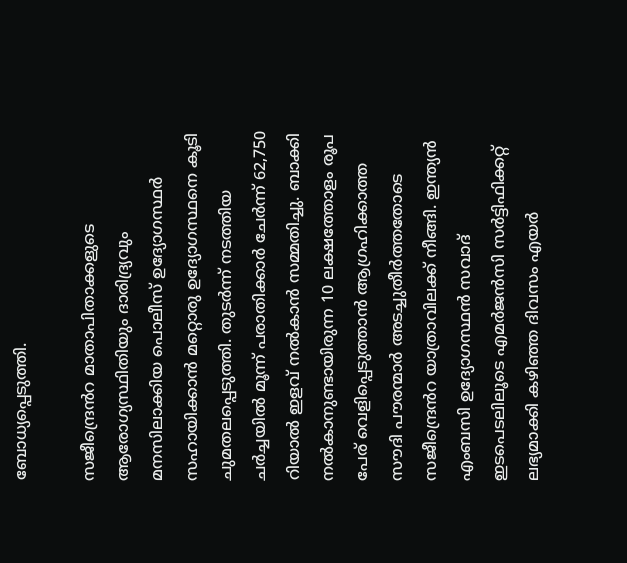ബോധ്യപ്പെടുത്തി.

സജീന്ദ്രെൻറ മാതാപിതാക്കളുടെ ആരോഗ്യസ്ഥിതിയും ദാരിദ്ര്യവും മനസിലാക്കിയ പൊലീസ് ഉദ്യോഗസ്ഥർ സഹായിക്കാൻ മറ്റൊരു ഉദ്യോഗസ്ഥനെ കൂടി ചുമതലപ്പെടുത്തി. തുടർന്ന് നടത്തിയ ചർച്ചയിൽ മൂന്ന് പരാതിക്കാർ ചേർന്ന് 62,750 റിയാൽ ഇളവ് നൽകാൻ സമ്മതിച്ചു. ബാക്കി നൽകാനുണ്ടായിരുന്ന 10 ലക്ഷത്തോളം രൂപ പേര് വെളിപ്പെടുത്താൻ ആഗ്രഹിക്കാത്ത സൗദി പൗരന്മാർ അടച്ചുതീർത്തതോടെ സജീന്ദ്രെൻറ യാത്രാവിലക്ക് നീങ്ങി. ഇന്ത്യൻ എംബസി ഉദ്യോഗസ്ഥൻ സവാദ് ഇടപെടലിലൂടെ എമർജൻസി സർട്ടിഫിക്കറ്റ് ലഭ്യമാക്കി കഴിഞ്ഞ ദിവസം എയർ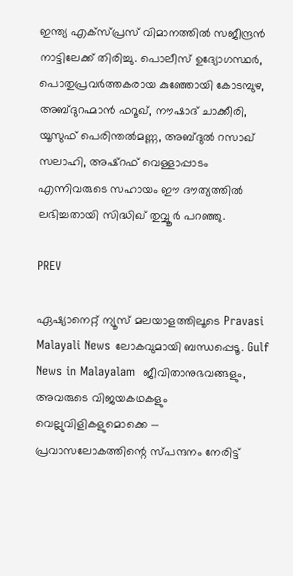ഇന്ത്യ എക്സ്പ്രസ് വിമാനത്തിൽ സജീന്ദ്രൻ നാട്ടിലേക്ക് തിരിച്ചു. പൊലീസ് ഉദ്യോഗസ്ഥർ, പൊതുപ്രവർത്തകരായ കുഞ്ഞോയി കോടമ്പുഴ, അബ്ദുറഹ്മാൻ ഫറൂഖ്, നൗഷാദ് ചാക്കീരി, യൂസുഫ് പെരിന്തൽമണ്ണ, അബ്ദുൽ റസാഖ് സലാഹി, അഷ്റഫ് വെള്ളാപ്പാടം എന്നിവരുടെ സഹായം ഈ ദൗത്യത്തിൽ ലഭിച്ചതായി സിദ്ധിഖ് തുവ്വൂർ പറഞ്ഞു.

PREV

ഏഷ്യാനെറ്റ് ന്യൂസ് മലയാളത്തിലൂടെ Pravasi Malayali News ലോകവുമായി ബന്ധപ്പെടൂ. Gulf News in Malayalam  ജീവിതാനുഭവങ്ങളും, അവരുടെ വിജയകഥകളും വെല്ലുവിളികളുമൊക്കെ — പ്രവാസലോകത്തിന്റെ സ്പന്ദനം നേരിട്ട്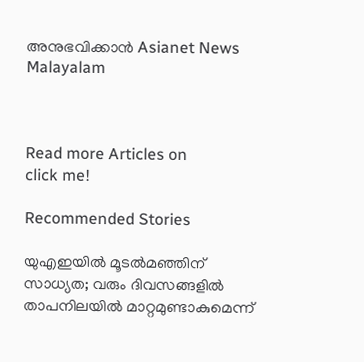അനുഭവിക്കാൻ Asianet News Malayalam



Read more Articles on
click me!

Recommended Stories

യുഎഇയിൽ മൂടൽമഞ്ഞിന് സാധ്യത; വരും ദിവസങ്ങളിൽ താപനിലയിൽ മാറ്റമുണ്ടാകുമെന്ന്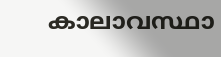കാലാവസ്ഥാ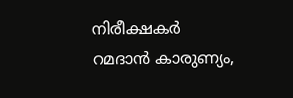നിരീക്ഷകർ
റമദാൻ കാരുണ്യം,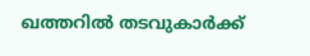ഖത്തറിൽ തടവുകാർക്ക്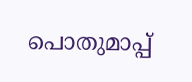പൊതുമാപ്പ്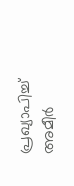പ്രഖ്യാപിച്ച് അമീർ